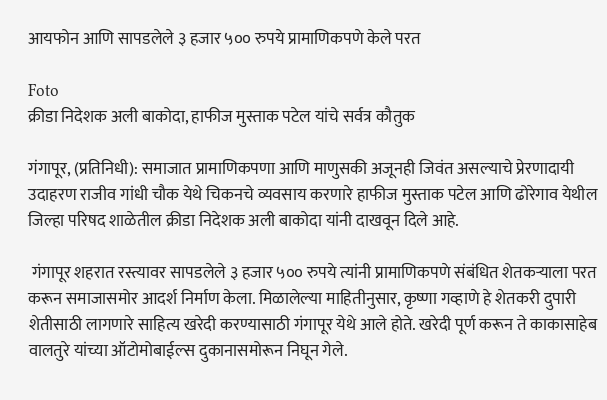आयफोन आणि सापडलेले ३ हजार ५०० रुपये प्रामाणिकपणे केले परत

Foto
क्रीडा निदेशक अली बाकोदा, हाफीज मुस्ताक पटेल यांचे सर्वत्र कौतुक

गंगापूर, (प्रतिनिधी): समाजात प्रामाणिकपणा आणि माणुसकी अजूनही जिवंत असल्याचे प्रेरणादायी उदाहरण राजीव गांधी चौक येथे चिकनचे व्यवसाय करणारे हाफीज मुस्ताक पटेल आणि ढोरेगाव येथील जिल्हा परिषद शाळेतील क्रीडा निदेशक अली बाकोदा यांनी दाखवून दिले आहे.

 गंगापूर शहरात रस्त्यावर सापडलेले ३ हजार ५०० रुपये त्यांनी प्रामाणिकपणे संबंधित शेतकऱ्याला परत करून समाजासमोर आदर्श निर्माण केला. मिळालेल्या माहितीनुसार, कृष्णा गव्हाणे हे शेतकरी दुपारी शेतीसाठी लागणारे साहित्य खरेदी करण्यासाठी गंगापूर येथे आले होते. खरेदी पूर्ण करून ते काकासाहेब वालतुरे यांच्या ऑटोमोबाईल्स दुकानासमोरून निघून गेले.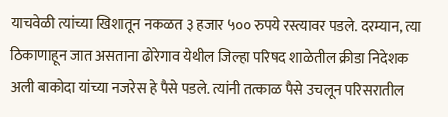याचवेळी त्यांच्या खिशातून नकळत ३ हजार ५०० रुपये रस्त्यावर पडले. दरम्यान, त्या ठिकाणाहून जात असताना ढोरेगाव येथील जिल्हा परिषद शाळेतील क्रीडा निदेशक अली बाकोदा यांच्या नजरेस हे पैसे पडले. त्यांनी तत्काळ पैसे उचलून परिसरातील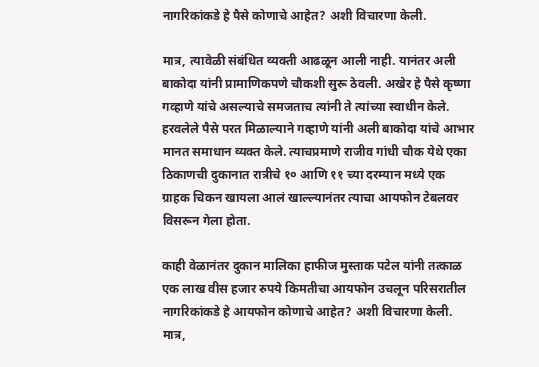नागरिकांकडे हे पैसे कोणाचे आहेत? अशी विचारणा केली.

मात्र, त्यावेळी संबंधित व्यक्ती आढळून आली नाही. यानंतर अली बाकोदा यांनी प्रामाणिकपणे चौकशी सुरू ठेवली. अखेर हे पैसे कृष्णा गव्हाणे यांचे असल्याचे समजताच त्यांनी ते त्यांच्या स्वाधीन केले. हरवलेले पैसे परत मिळाल्याने गव्हाणे यांनी अली बाकोदा यांचे आभार मानत समाधान व्यक्त केले. त्याचप्रमाणे राजीव गांधी चौक येथे एका ठिकाणची दुकानात रात्रीचे १० आणि ११ च्या दरम्यान मध्ये एक ग्राहक चिकन खायला आलं खाल्ल्यानंतर त्याचा आयफोन टेबलवर विसरून गेला होता.

काही वेळानंतर दुकान मालिका हाफीज मुस्ताक पटेल यांनी तत्काळ एक लाख वीस हजार रुपये किमतीचा आयफोन उचलून परिसरातील नागरिकांकडे हे आयफोन कोणाचे आहेत? अशी विचारणा केली. मात्र,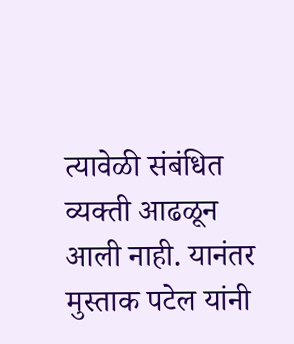त्यावेळी संबंधित व्यक्ती आढळून आली नाही. यानंतर मुस्ताक पटेल यांनी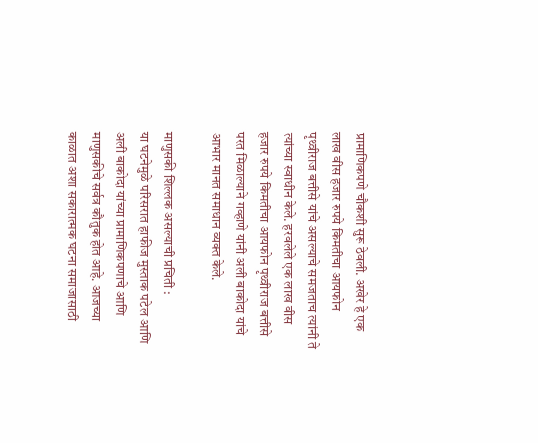प्रामाणिकपणे चौकशी सुरू ठेवली. अखेर हे एक लाख वीस हजार रुपये किमतीचा आयफोन पृथ्वीराज बत्तीसे यांचे असल्याचे समजताच त्यांनी ते त्यांच्या स्वाधीन केले. हरवलेले एक लाख वीस हजार रुपये किमतीचा आयफोन पृथ्वीराज बत्तीसे परत मिळाल्याने गव्हाणे यांनी अली बाकोदा यांचे आभार मानत समाधान व्यक्त केले.

माणुसकी शिल्लक असल्याची प्रचिती :
या घटनेमुळे परिसरात हाफीज मुस्ताक पटेल आणि अली बाकोदा यांच्या प्रामाणिकपणाचे आणि माणुसकीचे सर्वत्र कौतुक होत आहे. आजच्या काळात अशा सकारात्मक घटना समाजासाठी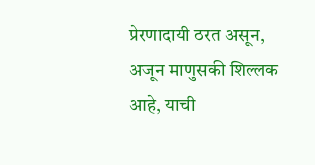प्रेरणादायी ठरत असून, अजून माणुसकी शिल्लक आहे, याची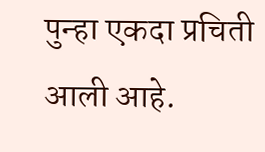पुन्हा एकदा प्रचिती आली आहे.